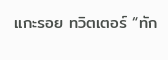แกะรอย ทวิตเตอร์ “ทัก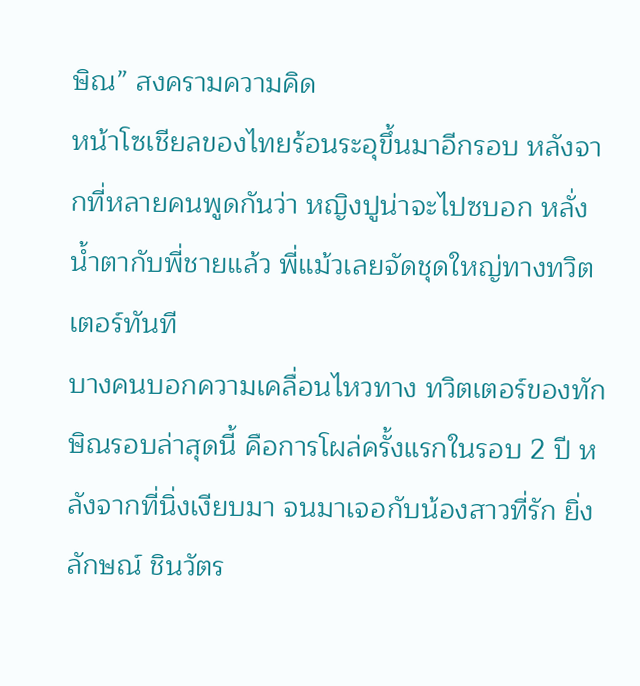ษิณ” สงครามความคิด
หน้าโซเชียลของไทยร้อนระอุขึ้นมาอีกรอบ หลังจากที่หลายคนพูดกันว่า หญิงปูน่าจะไปซบอก หลั่งน้ำตากับพี่ชายแล้ว พี่แม้วเลยจัดชุดใหญ่ทางทวิตเตอร์ทันที
บางคนบอกความเคลื่อนไหวทาง ทวิตเตอร์ของทักษิณรอบล่าสุดนี้ คือการโผล่ครั้งแรกในรอบ 2 ปี หลังจากที่นิ่งเงียบมา จนมาเจอกับน้องสาวที่รัก ยิ่งลักษณ์ ชินวัตร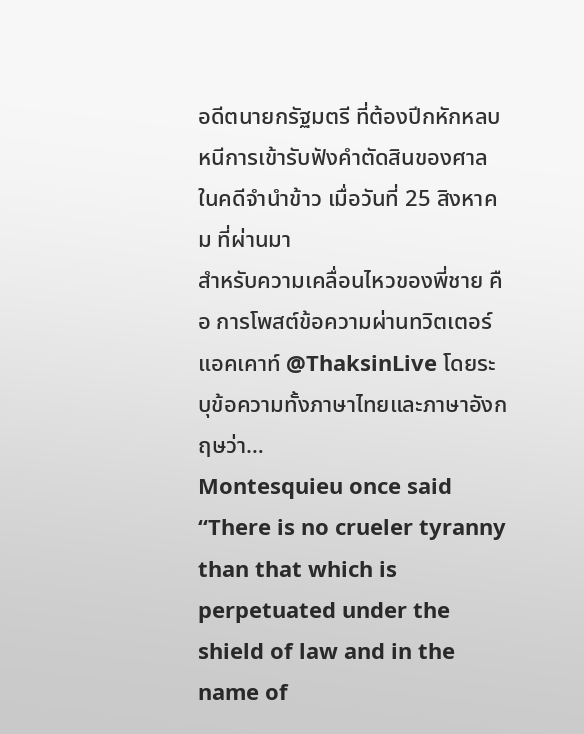อดีตนายกรัฐมตรี ที่ต้องปีกหักหลบหนีการเข้ารับฟังคำตัดสินของศาล ในคดีจำนำข้าว เมื่อวันที่ 25 สิงหาคม ที่ผ่านมา
สำหรับความเคลื่อนไหวของพี่ชาย คือ การโพสต์ข้อความผ่านทวิตเตอร์แอคเคาท์ @ThaksinLive โดยระบุข้อความทั้งภาษาไทยและภาษาอังกฤษว่า…
Montesquieu once said “There is no crueler tyranny than that which is perpetuated under the shield of law and in the name of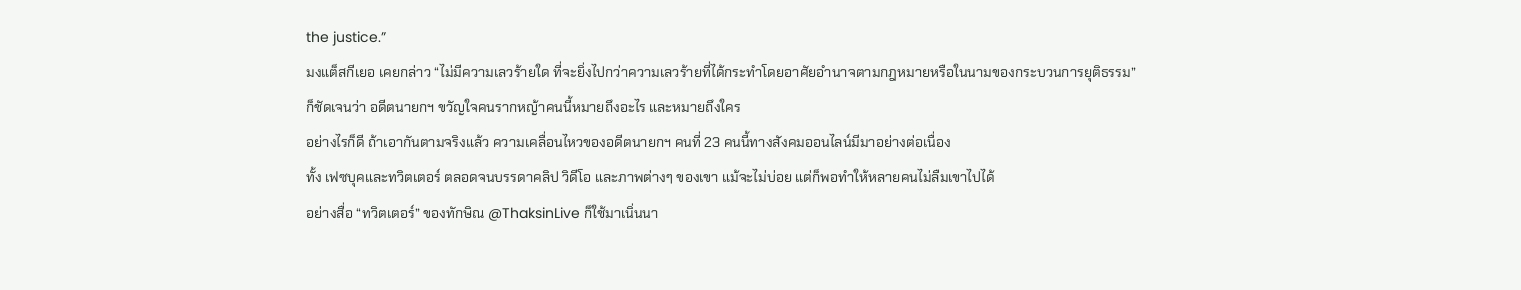the justice.”
มงแต็สกีเยอ เคยกล่าว “ไม่มีความเลวร้ายใด ที่จะยิ่งไปกว่าความเลวร้ายที่ได้กระทำโดยอาศัยอำนาจตามกฎหมายหรือในนามของกระบวนการยุติธรรม”
ก็ชัดเจนว่า อดีตนายกฯ ขวัญใจคนรากหญ้าคนนี้หมายถึงอะไร และหมายถึงใคร
อย่างไรก็ดี ถ้าเอากันตามจริงแล้ว ความเคลื่อนไหวของอดีตนายกฯ คนที่ 23 คนนี้ทางสังคมออนไลน์มีมาอย่างต่อเนื่อง
ทั้ง เฟซบุคและทวิตเตอร์ ตลอดจนบรรดาคลิป วิดีโอ และภาพต่างๆ ของเขา แม้จะไม่บ่อย แต่ก็พอทำให้หลายคนไม่ลืมเขาไปได้
อย่างสื่อ “ทวิตเตอร์” ของทักษิณ @ThaksinLive ก็ใช้มาเนิ่นนา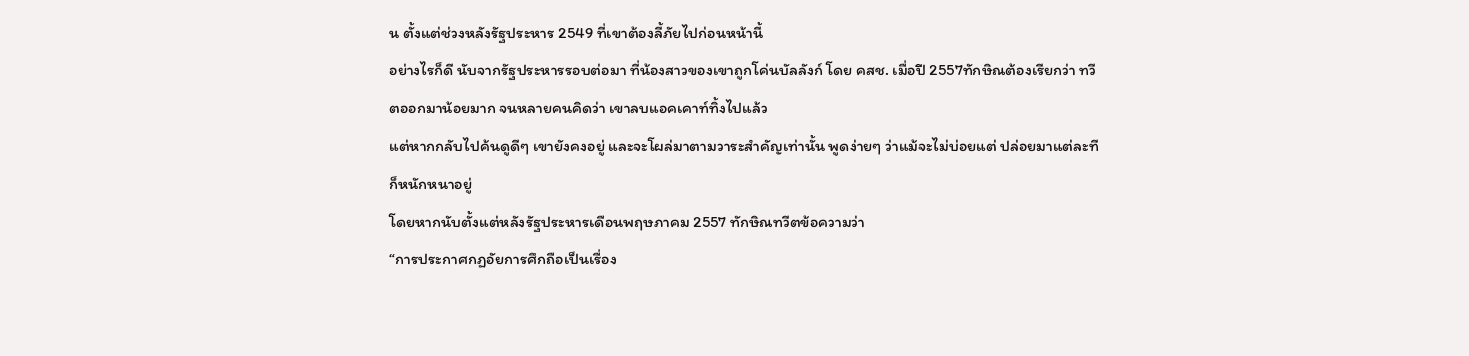น ตั้งแต่ช่วงหลังรัฐประหาร 2549 ที่เขาต้องลี้ภัยไปก่อนหน้านี้
อย่างไรก็ดี นับจากรัฐประหารรอบต่อมา ที่น้องสาวของเขาถูกโค่นบัลลังก์ โดย คสช. เมื่อปี 2557ทักษิณต้องเรียกว่า ทวีตออกมาน้อยมาก จนหลายคนคิดว่า เขาลบแอคเคาท์ทิ้งไปแล้ว
แต่หากกลับไปค้นดูดีๆ เขายังคงอยู่ และจะโผล่มาตามวาระสำคัญเท่านั้น พูดง่ายๆ ว่าแม้จะไม่บ่อยแต่ ปล่อยมาแต่ละทีก็หนักหนาอยู่
โดยหากนับตั้งแต่หลังรัฐประหารเดือนพฤษภาคม 2557 ทักษิณทวีตข้อความว่า
“การประกาศกฏอัยการศึกถือเป็นเรื่อง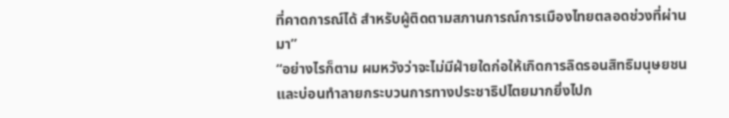ที่คาดการณ์ได้ สำหรับผู้ติดตามสภานการณ์การเมืองไทยตลอดช่วงที่ผ่านมา”
“อย่างไรก็ตาม ผมหวังว่าจะไม่มีฝ่ายใดก่อให้เกิดการลิดรอนสิทธิมนุษยชน และบ่อนทำลายกระบวนการทางประชาธิปไตยมากยิ่งไปก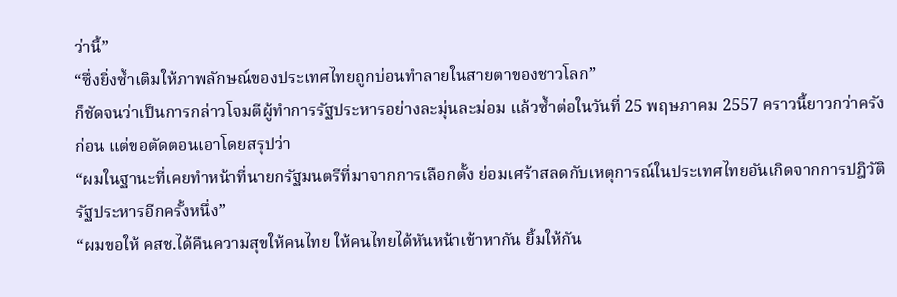ว่านี้”
“ซึ่งยิ่งซ้ำเติมให้ภาพลักษณ์ของประเทศไทยถูกบ่อนทำลายในสายตาของชาวโลก”
ก็ชัดจนว่าเป็นการกล่าวโจมตีผู้ทำการรัฐประหารอย่างละมุ่นละม่อม แล้วซ้ำต่อในวันที่ 25 พฤษภาคม 2557 คราวนี้ยาวกว่าครังก่อน แต่ขอตัดตอนเอาโดยสรุปว่า
“ผมในฐานะที่เคยทำหน้าที่นายกรัฐมนตรีที่มาจากการเลือกตั้ง ย่อมเศร้าสลดกับเหตุการณ์ในประเทศไทยอันเกิดจากการปฎิวัติรัฐประหารอีกครั้งหนึ่ง”
“ผมขอให้ คสช.ได้คืนความสุขให้คนไทย ให้คนไทยได้หันหน้าเข้าหากัน ยิ้มให้กัน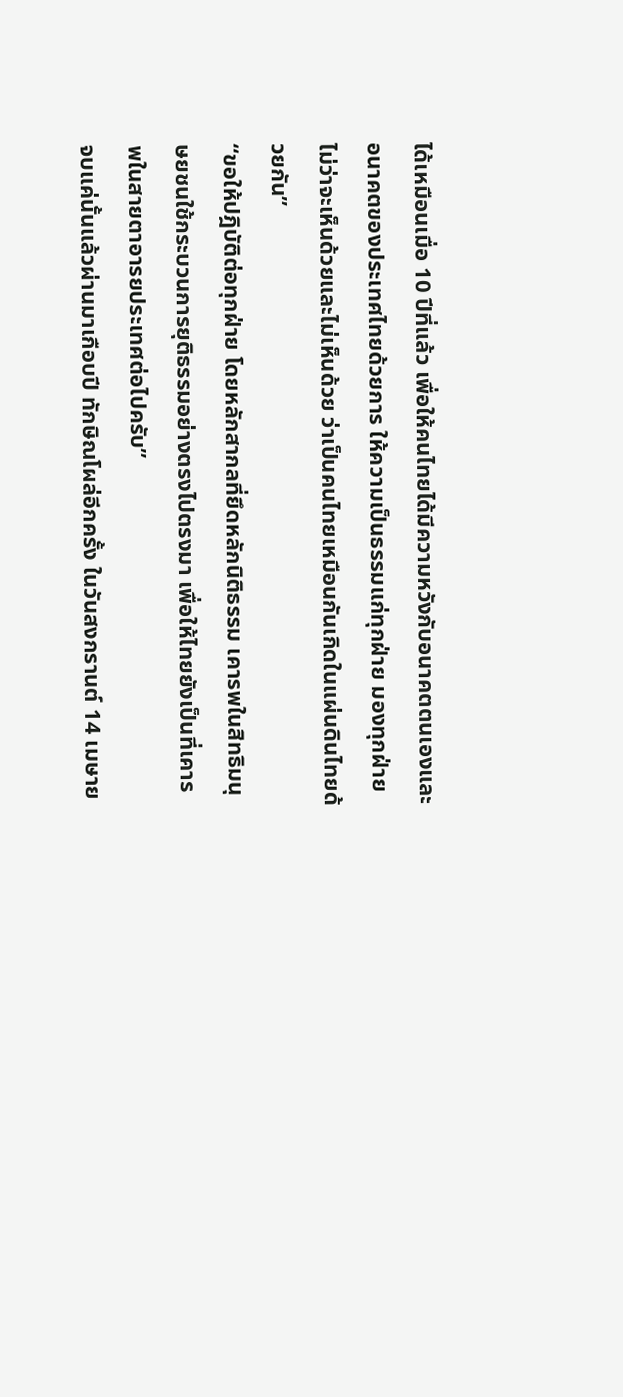ได้เหมือนเมื่อ 10 ปีที่แล้ว เพื่อให้คนไทยได้มีความหวังกับอนาคตตนเองและอนาคตของประเทศไทยด้วยการ ให้ความเป็นธรรมแก่ทุกฝ่าย มองทุกฝ่ายไม่ว่าจะเห็นด้วยและไม่เห็นด้วย ว่าเป็นคนไทยเหมือนกันเกิดในแผ่นดินไทยด้วยกัน”
“ขอให้ปฎิบัติต่อทุกฝ่าย โดยหลักสากลที่ยึดหลักนิติธรรม เคารพในสิทธิมนุษยชนใช้กระบวนการยุติธรรมอย่างตรงไปตรงมา เพื่อให้ไทยยังเป็นที่เคารพในสายตาอารยประเทศต่อไปครับ”
จบแค่นั้นแล้วผ่านมาเกือบปี ทักษิณโผล่อีกครั้ง ในวันสงกรานต์ 14 เมษาย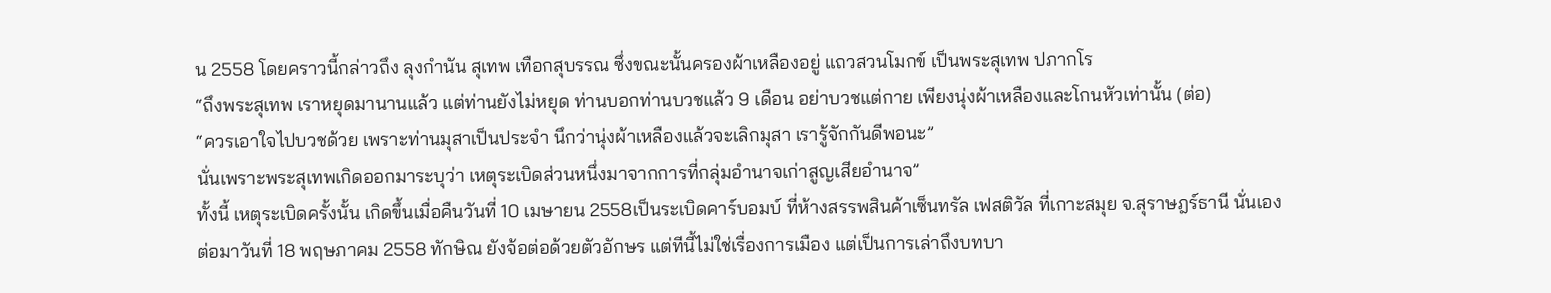น 2558 โดยคราวนี้กล่าวถึง ลุงกำนัน สุเทพ เทือกสุบรรณ ซึ่งขณะนั้นครองผ้าเหลืองอยู่ แถวสวนโมกข์ เป็นพระสุเทพ ปภากโร
“ถึงพระสุเทพ เราหยุดมานานแล้ว แต่ท่านยังไม่หยุด ท่านบอกท่านบวชแล้ว 9 เดือน อย่าบวชแต่กาย เพียงนุ่งผ้าเหลืองและโกนหัวเท่านั้น (ต่อ)
“ควรเอาใจไปบวชด้วย เพราะท่านมุสาเป็นประจำ นึกว่านุ่งผ้าเหลืองแล้วจะเลิกมุสา เรารู้จักกันดีพอนะ”
นั่นเพราะพระสุเทพเกิดออกมาระบุว่า เหตุระเบิดส่วนหนึ่งมาจากการที่กลุ่มอำนาจเก่าสูญเสียอำนาจ”
ทั้งนี้ เหตุระเบิดครั้งนั้น เกิดขึ้นเมื่อคืนวันที่ 10 เมษายน 2558เป็นระเบิดคาร์บอมบ์ ที่ห้างสรรพสินค้าเซ็นทรัล เฟสติวัล ที่เกาะสมุย จ.สุราษฎร์ธานี นั่นเอง
ต่อมาวันที่ 18 พฤษภาคม 2558 ทักษิณ ยังจ้อต่อด้วยตัวอักษร แต่ทีนี้ไม่ใช่เรื่องการเมือง แต่เป็นการเล่าถึงบทบา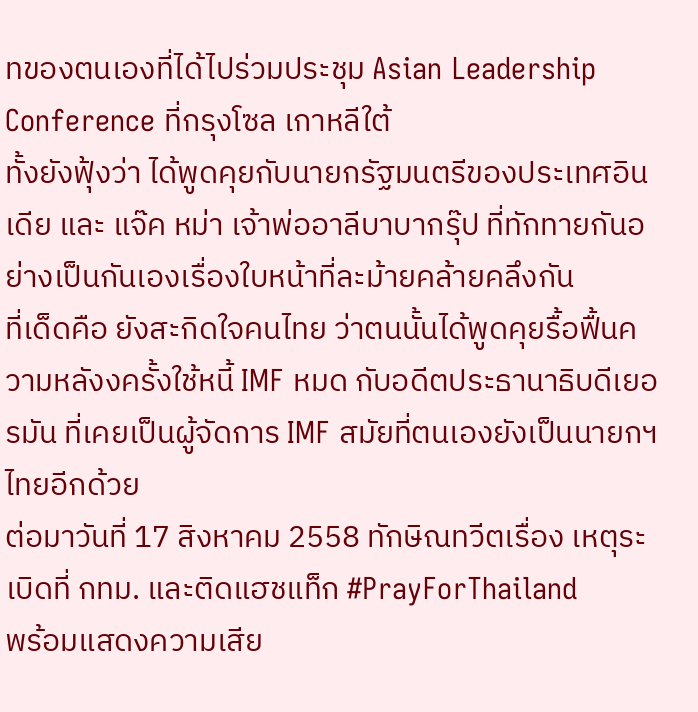ทของตนเองที่ได้ไปร่วมประชุม Asian Leadership Conference ที่กรุงโซล เกาหลีใต้
ทั้งยังฟุ้งว่า ได้พูดคุยกับนายกรัฐมนตรีของประเทศอินเดีย และ แจ๊ค หม่า เจ้าพ่ออาลีบาบากรุ๊ป ที่ทักทายกันอย่างเป็นกันเองเรื่องใบหน้าที่ละม้ายคล้ายคลึงกัน
ที่เด็ดคือ ยังสะกิดใจคนไทย ว่าตนนั้นได้พูดคุยรื้อฟื้นความหลังงครั้งใช้หนี้ IMF หมด กับอดีตประธานาธิบดีเยอรมัน ที่เคยเป็นผู้จัดการ IMF สมัยที่ตนเองยังเป็นนายกฯ ไทยอีกด้วย
ต่อมาวันที่ 17 สิงหาคม 2558 ทักษิณทวีตเรื่อง เหตุระเบิดที่ กทม. และติดแฮชแท็ก #PrayForThailand
พร้อมแสดงความเสีย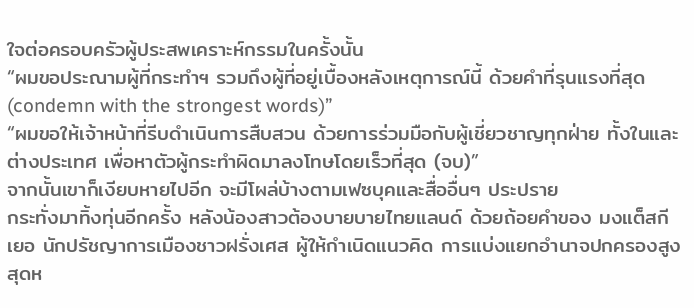ใจต่อครอบครัวผู้ประสพเคราะห์กรรมในครั้งนั้น
“ผมขอประณามผู้ที่กระทำฯ รวมถึงผู้ที่อยู่เบื้องหลังเหตุการณ์นี้ ด้วยคำที่รุนแรงที่สุด (condemn with the strongest words)”
“ผมขอให้เจ้าหน้าที่รีบดำเนินการสืบสวน ด้วยการร่วมมือกับผู้เชี่ยวชาญทุกฝ่าย ทั้งในและต่างประเทศ เพื่อหาตัวผู้กระทำผิดมาลงโทษโดยเร็วที่สุด (จบ)”
จากนั้นเขาก็เงียบหายไปอีก จะมีโผล่บ้างตามเฟซบุคและสื่ออื่นๆ ประปราย
กระทั่งมาทิ้งทุ่นอีกครั้ง หลังน้องสาวต้องบายบายไทยแลนด์ ด้วยถ้อยคำของ มงแต็สกีเยอ นักปรัชญาการเมืองชาวฝรั่งเศส ผู้ให้กำเนิดแนวคิด การแบ่งแยกอำนาจปกครองสูงสุดห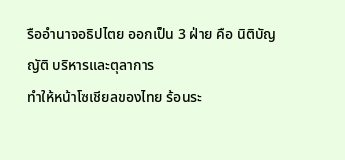รืออำนาจอธิปไตย ออกเป็น 3 ฝ่าย คือ นิติบัญญัติ บริหารและตุลาการ
ทำให้หน้าโซเชียลของไทย ร้อนระ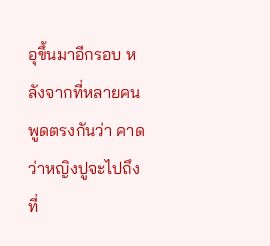อุขึ้นมาอีกรอบ หลังจากที่หลายคนพูดตรงกันว่า คาดว่าหญิงปูจะไปถึงที่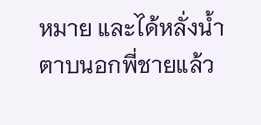หมาย และได้หลั่งน้ำตาบนอกพี่ชายแล้ว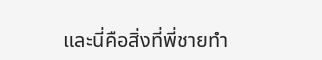และนี่คือสิ่งที่พี่ชายทำ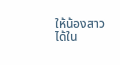ให้น้องสาวได้ใน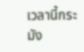เวลานี้กระมัง